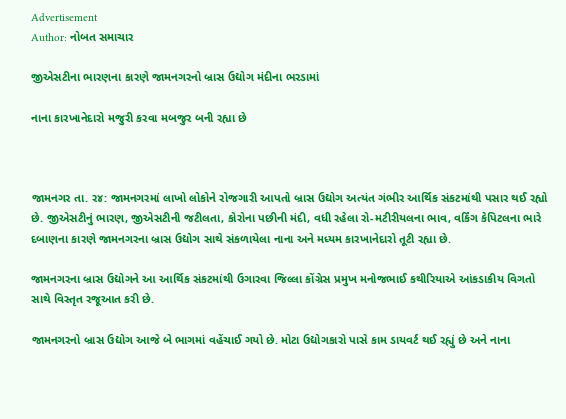Advertisement
Author: નોબત સમાચાર

જીએસટીના ભારણના કારણે જામનગરનો બ્રાસ ઉદ્યોગ મંદીના ભરડામાં

નાના કારખાનેદારો મજુરી કરવા મબજુર બની રહ્યા છે



જામનગર તા. ર૪: જામનગરમાં લાખો લોકોને રોજગારી આપતો બ્રાસ ઉદ્યોગ અત્યંત ગંભીર આર્થિક સંકટમાંથી પસાર થઈ રહ્યો છે. જીએસટીનું ભારણ, જીએસટીની જટીલતા, કોરોના પછીની મંદી, વધી રહેલા રો-મટીરીયલના ભાવ, વર્કિંગ કેપિટલના ભારે દબાણના કારણે જામનગરના બ્રાસ ઉદ્યોગ સાથે સંકળાયેલા નાના અને મધ્યમ કારખાનેદારો તૂટી રહ્યા છે.

જામનગરના બ્રાસ ઉદ્યોગને આ આર્થિક સંકટમાંથી ઉગારવા જિલ્લા કોંગ્રેસ પ્રમુખ મનોજભાઈ કથીરિયાએ આંકડાકીય વિગતો સાથે વિસ્તૃત રજૂઆત કરી છે.

જામનગરનો બ્રાસ ઉદ્યોગ આજે બે ભાગમાં વહેંચાઈ ગયો છે. મોટા ઉદ્યોગકારો પાસે કામ ડાયવર્ટ થઈ રહ્યું છે અને નાના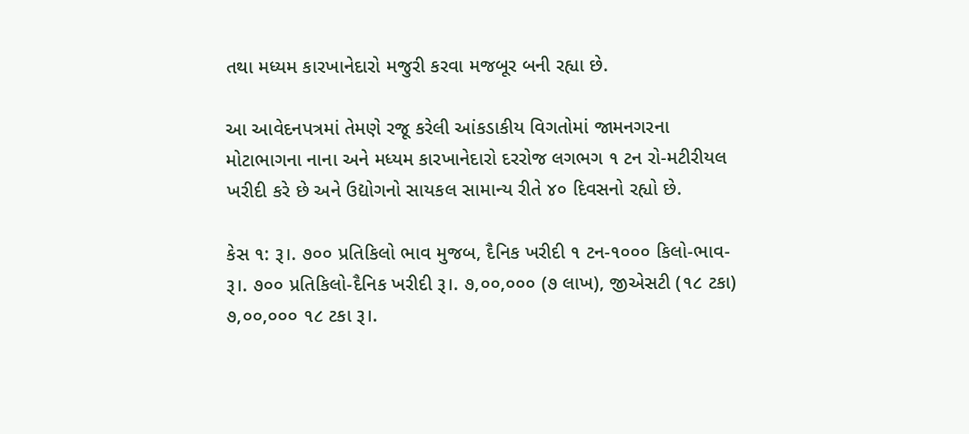તથા મધ્યમ કારખાનેદારો મજુરી કરવા મજબૂર બની રહ્યા છે.

આ આવેદનપત્રમાં તેમણે રજૂ કરેલી આંકડાકીય વિગતોમાં જામનગરના મોટાભાગના નાના અને મધ્યમ કારખાનેદારો દરરોજ લગભગ ૧ ટન રો-મટીરીયલ ખરીદી કરે છે અને ઉદ્યોગનો સાયકલ સામાન્ય રીતે ૪૦ દિવસનો રહ્યો છે.

કેસ ૧: રૂ।. ૭૦૦ પ્રતિકિલો ભાવ મુજબ, દૈનિક ખરીદી ૧ ટન-૧૦૦૦ કિલો-ભાવ-રૂ।. ૭૦૦ પ્રતિકિલો-દૈનિક ખરીદી રૂ।. ૭,૦૦,૦૦૦ (૭ લાખ), જીએસટી (૧૮ ટકા) ૭,૦૦,૦૦૦ ૧૮ ટકા રૂ।.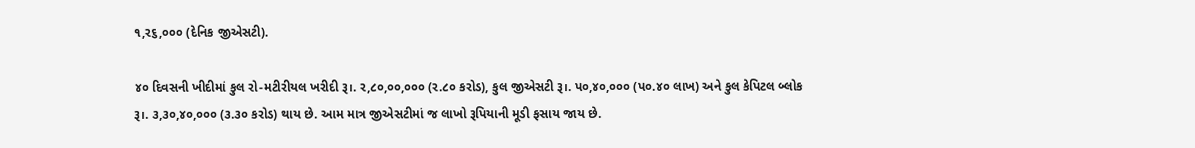૧,ર૬,૦૦૦ (દેનિક જીએસટી).

૪૦ દિવસની ખીદીમાં કુલ રો-મટીરીયલ ખરીદી રૂ।. ર,૮૦,૦૦,૦૦૦ (ર.૮૦ કરોડ), કુલ જીએસટી રૂ।. પ૦,૪૦,૦૦૦ (પ૦.૪૦ લાખ) અને કુલ કેપિટલ બ્લોક રૂ।. ૩,૩૦,૪૦,૦૦૦ (૩.૩૦ કરોડ) થાય છે. આમ માત્ર જીએસટીમાં જ લાખો રૂપિયાની મૂડી ફસાય જાય છે.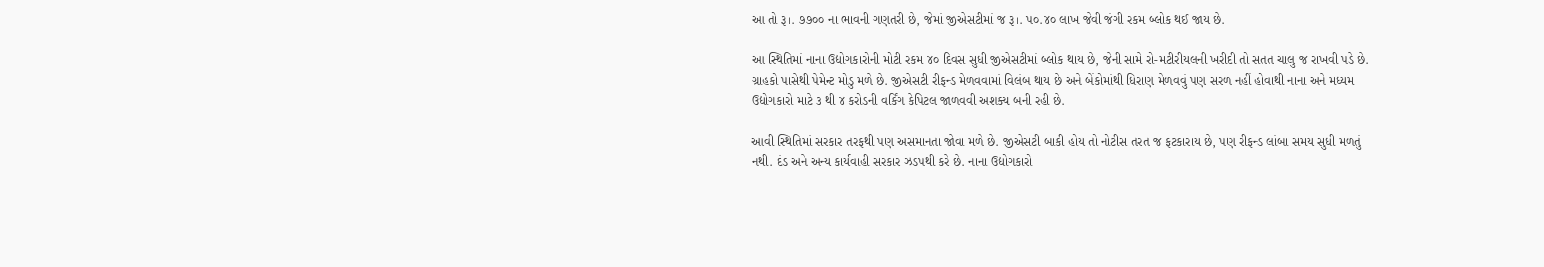આ તો રૂ।. ૭૭૦૦ ના ભાવની ગણતરી છે, જેમાં જીએસટીમાં જ રૂ।. પ૦.૪૦ લાખ જેવી જંગી રકમ બ્લોક થઈ જાય છે.

આ સ્થિતિમાં નાના ઉદ્યોગકારોની મોટી રકમ ૪૦ દિવસ સુધી જીએસટીમાં બ્લોક થાય છે, જેની સામે રો-મટીરીયલની ખરીદી તો સતત ચાલુ જ રાખવી પડે છે. ગ્રાહકો પાસેથી પેમેન્ટ મોડુ મળે છે. જીએસટી રીફન્ડ મેળવવામાં વિલંબ થાય છે અને બેંકોમાંથી ધિરાણ મેળવવું પણ સરળ નહીં હોવાથી નાના અને મધ્યમ ઉદ્યોગકારો માટે ૩ થી ૪ કરોડની વર્કિંગ કેપિટલ જાળવવી અશક્ય બની રહી છે.

આવી સ્થિતિમાં સરકાર તરફથી પણ અસમાનતા જોવા મળે છે. જીએસટી બાકી હોય તો નોટીસ તરત જ ફટકારાય છે, પણ રીફન્ડ લાંબા સમય સુધી મળતું નથી. દંડ અને અન્ય કાર્યવાહી સરકાર ઝડપથી કરે છે. નાના ઉદ્યોગકારો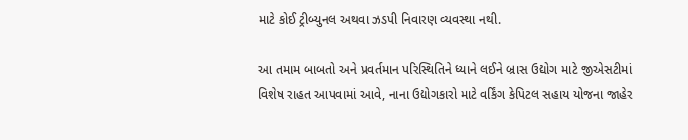માટે કોઈ ટ્રીબ્યુનલ અથવા ઝડપી નિવારણ વ્યવસ્થા નથી.

આ તમામ બાબતો અને પ્રવર્તમાન પરિસ્થિતિને ધ્યાને લઈને બ્રાસ ઉદ્યોગ માટે જીએસટીમાં વિશેષ રાહત આપવામાં આવે, નાના ઉદ્યોગકારો માટે વર્કિંગ કેપિટલ સહાય યોજના જાહેર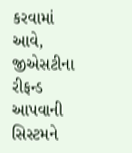કરવામાં આવે, જીએસટીના રીફન્ડ આપવાની સિસ્ટમને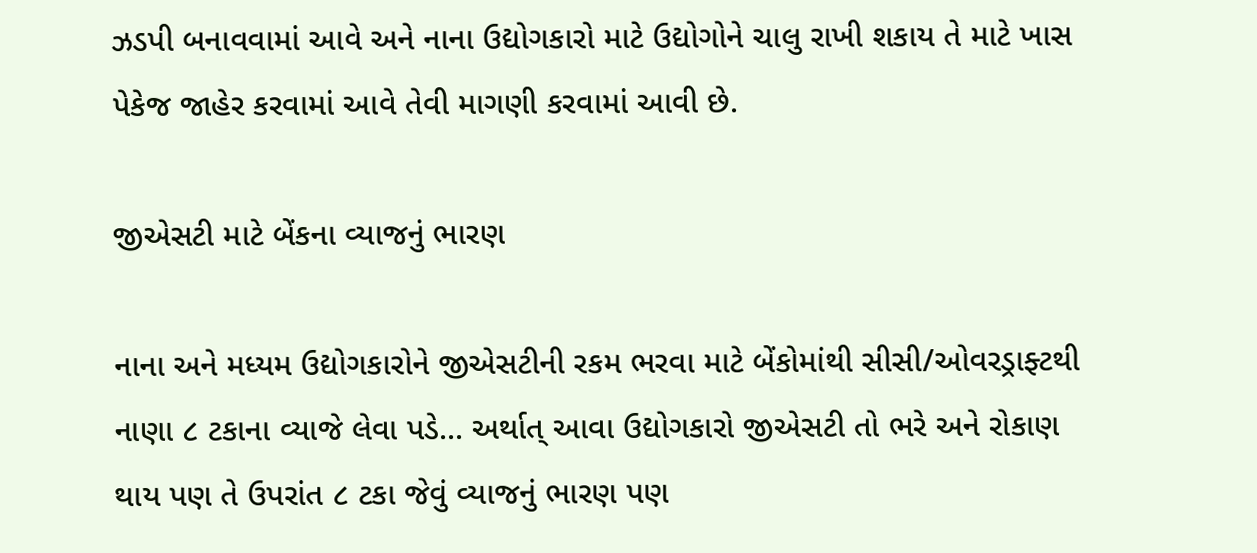ઝડપી બનાવવામાં આવે અને નાના ઉદ્યોગકારો માટે ઉદ્યોગોને ચાલુ રાખી શકાય તે માટે ખાસ પેકેજ જાહેર કરવામાં આવે તેવી માગણી કરવામાં આવી છે.

જીએસટી માટે બેંકના વ્યાજનું ભારણ

નાના અને મધ્યમ ઉદ્યોગકારોને જીએસટીની રકમ ભરવા માટે બેંકોમાંથી સીસી/ઓવરડ્રાફ્ટથી નાણા ૮ ટકાના વ્યાજે લેવા પડે... અર્થાત્ આવા ઉદ્યોગકારો જીએસટી તો ભરે અને રોકાણ થાય પણ તે ઉપરાંત ૮ ટકા જેવું વ્યાજનું ભારણ પણ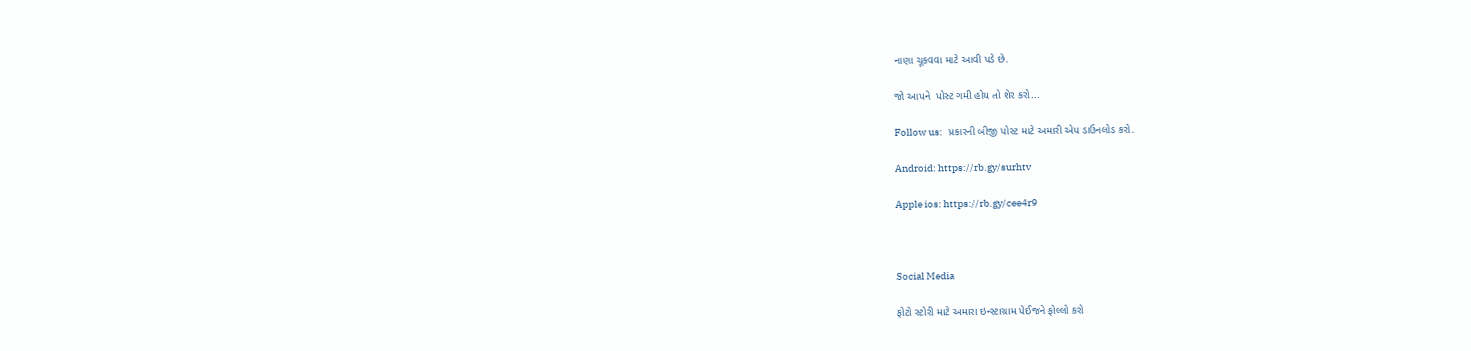નાણા ચૂકવવા માટે આવી પડે છે.

જો આપને  પોસ્ટ ગમી હોય તો શેર કરો...

Follow us:   પ્રકારની બીજી પોસ્ટ માટે અમારી એપ ડાઉનલોડ કરો.

Android: https://rb.gy/surhtv

Apple ios: https://rb.gy/cee4r9



Social Media

ફોટો સ્ટોરી માટે અમારા ઇન્સ્ટાગ્રામ પેઈજને ફોલ્લો કરો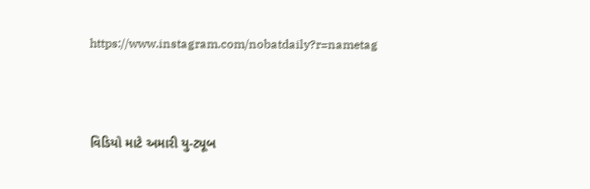https://www.instagram.com/nobatdaily?r=nametag



વિડિયો માટે અમારી યુ-ટ્યૂબ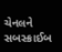ચેનલને સબસ્ક્રાઈબ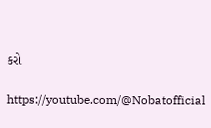કરો

https://youtube.com/@Nobatofficial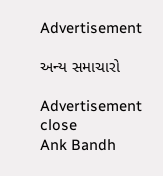Advertisement

અન્ય સમાચારો

Advertisement
close
Ank Bandh